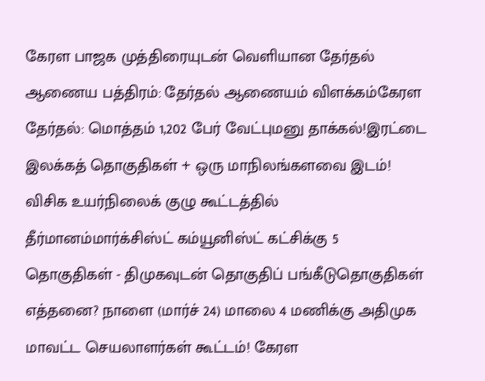கேரள பாஜக முத்திரையுடன் வெளியான தேர்தல் ஆணைய பத்திரம்: தேர்தல் ஆணையம் விளக்கம்கேரள தேர்தல்: மொத்தம் 1,202 பேர் வேட்புமனு தாக்கல்!இரட்டை இலக்கத் தொகுதிகள் + ஒரு மாநிலங்களவை இடம்! விசிக உயர்நிலைக் குழு கூட்டத்தில் தீர்மானம்மார்க்சிஸ்ட் கம்யூனிஸ்ட் கட்சிக்கு 5 தொகுதிகள் - திமுகவுடன் தொகுதிப் பங்கீடுதொகுதிகள் எத்தனை? நாளை (மார்ச் 24) மாலை 4 மணிக்கு அதிமுக மாவட்ட செயலாளர்கள் கூட்டம்! கேரள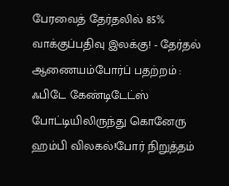பேரவைத் தேர்தலில் 85% வாக்குப்பதிவு இலக்கு! - தேர்தல் ஆணையம்போர்ப் பதற்றம் : ஃபிடே கேண்டிடேட்ஸ் போட்டியிலிருந்து கொனேரு ஹம்பி விலகல்!போர் நிறுத்தம்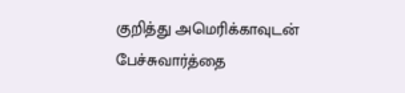குறித்து அமெரிக்காவுடன் பேச்சுவார்த்தை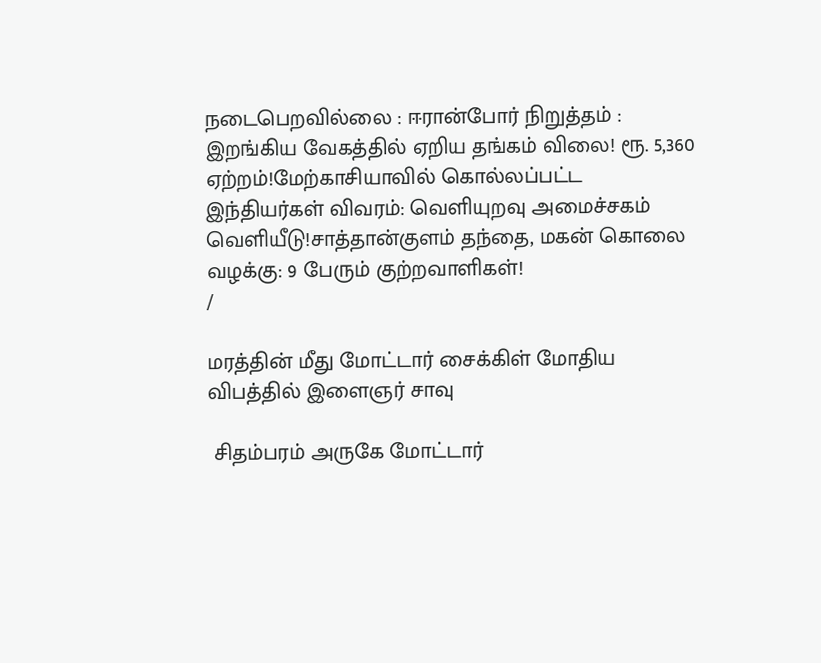நடைபெறவில்லை : ஈரான்போர் நிறுத்தம் : இறங்கிய வேகத்தில் ஏறிய தங்கம் விலை! ரூ. 5,360 ஏற்றம்!மேற்காசியாவில் கொல்லப்பட்ட இந்தியர்கள் விவரம்: வெளியுறவு அமைச்சகம் வெளியீடு!சாத்தான்குளம் தந்தை, மகன் கொலை வழக்கு: 9 பேரும் குற்றவாளிகள்!
/

மரத்தின் மீது மோட்டார் சைக்கிள் மோதிய விபத்தில் இளைஞர் சாவு

 சிதம்பரம் அருகே மோட்டார்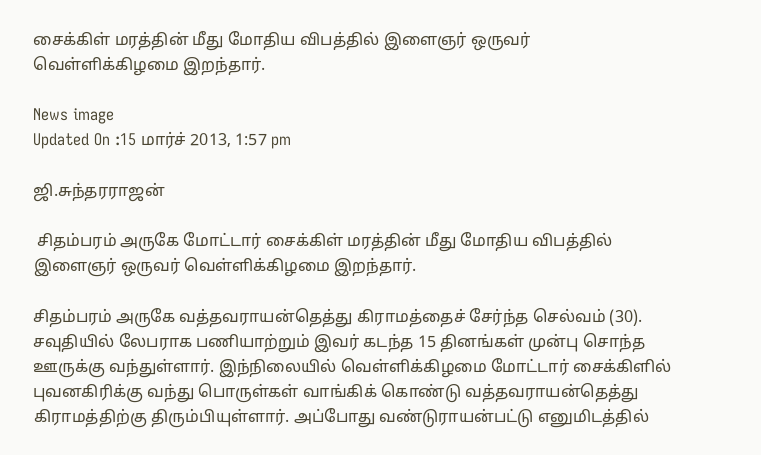சைக்கிள் மரத்தின் மீது மோதிய விபத்தில் இளைஞர் ஒருவர் வெள்ளிக்கிழமை இறந்தார்.

News image
Updated On :15 மார்ச் 2013, 1:57 pm

ஜி.சுந்தரராஜன்

 சிதம்பரம் அருகே மோட்டார் சைக்கிள் மரத்தின் மீது மோதிய விபத்தில் இளைஞர் ஒருவர் வெள்ளிக்கிழமை இறந்தார்.

சிதம்பரம் அருகே வத்தவராயன்தெத்து கிராமத்தைச் சேர்ந்த செல்வம் (30). சவுதியில் லேபராக பணியாற்றும் இவர் கடந்த 15 தினங்கள் முன்பு சொந்த ஊருக்கு வந்துள்ளார். இந்நிலையில் வெள்ளிக்கிழமை மோட்டார் சைக்கிளில் புவனகிரிக்கு வந்து பொருள்கள் வாங்கிக் கொண்டு வத்தவராயன்தெத்து கிராமத்திற்கு திரும்பியுள்ளார். அப்போது வண்டுராயன்பட்டு எனுமிடத்தில்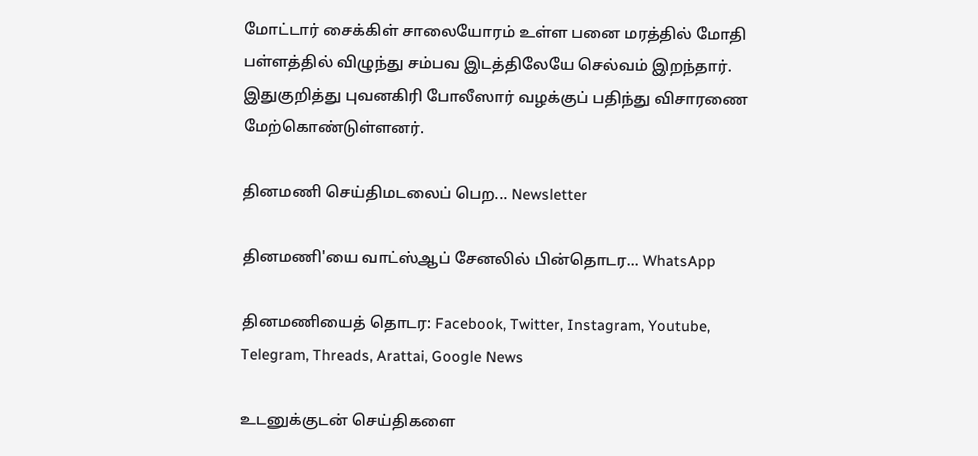மோட்டார் சைக்கிள் சாலையோரம் உள்ள பனை மரத்தில் மோதி பள்ளத்தில் விழுந்து சம்பவ இடத்திலேயே செல்வம் இறந்தார். இதுகுறித்து புவனகிரி போலீஸார் வழக்குப் பதிந்து விசாரணை மேற்கொண்டுள்ளனர்.

தினமணி செய்திமடலைப் பெற... Newsletter

தினமணி'யை வாட்ஸ்ஆப் சேனலில் பின்தொடர... WhatsApp

தினமணியைத் தொடர: Facebook, Twitter, Instagram, Youtube, Telegram, Threads, Arattai, Google News

உடனுக்குடன் செய்திகளை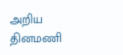அறிய தினமணி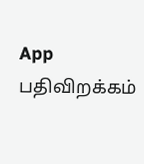App பதிவிறக்கம்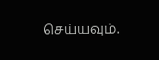செய்யவும்.